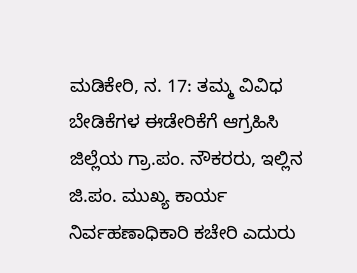ಮಡಿಕೇರಿ, ನ. 17: ತಮ್ಮ ವಿವಿಧ ಬೇಡಿಕೆಗಳ ಈಡೇರಿಕೆಗೆ ಆಗ್ರಹಿಸಿ ಜಿಲ್ಲೆಯ ಗ್ರಾ.ಪಂ. ನೌಕರರು, ಇಲ್ಲಿನ ಜಿ.ಪಂ. ಮುಖ್ಯ ಕಾರ್ಯ ನಿರ್ವಹಣಾಧಿಕಾರಿ ಕಚೇರಿ ಎದುರು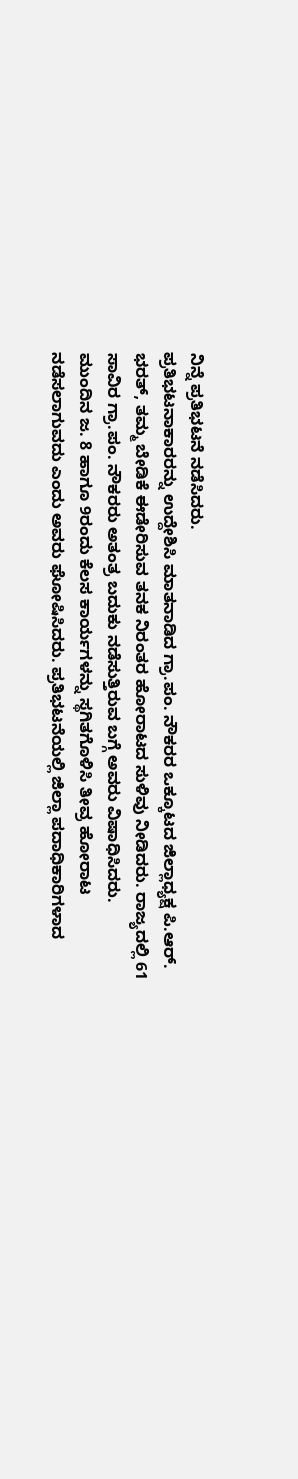ನಿನ್ನೆ ಪ್ರತಿಭಟನೆ ನಡೆಸಿದರು.
ಪ್ರತಿಭಟನಾಕಾರರನ್ನು ಉದ್ದೇಶಿಸಿ ಮಾತನಾಡಿದ ಗ್ರಾ.ಪಂ. ನೌಕರರ ಒಕ್ಕೂಟದ ಜಿಲ್ಲಾಧ್ಯಕ್ಷ ಪಿ.ಆರ್. ಭರತ್, ತಮ್ಮ ಬೇಡಿಕೆ ಈಡೇರಿಸುವ ತನಕ ನಿರಂತರ ಹೋರಾಟದ ಸುಳಿವು ನೀಡಿದರು. ರಾಜ್ಯದಲ್ಲಿ 61 ಸಾವಿರ ಗ್ರಾ.ಪಂ. ನೌಕರರು ಅತಂತ್ರ ಬದುಕು ನಡೆಸುತ್ತಿರುವ ಬಗ್ಗೆ ಅವರು ವಿಷಾಧಿಸಿದರು.
ಮುಂದಿನ ಜ. 8 ಹಾಗೂ 9ರಂದು ಕೆಲಸ ಕಾರ್ಯಗಳನ್ನು ಸ್ಥಗಿತಗೊಳಿಸಿ ತೀವ್ರ ಹೋರಾಟ ನಡೆಸಲಾಗುವದು ಎಂದು ಅವರು ಘೋಷಿಸಿದರು. ಪ್ರತಿಭಟನೆಯಲ್ಲಿ ಜಿಲ್ಲಾ ಪದಾಧಿಕಾರಿಗಳಾದ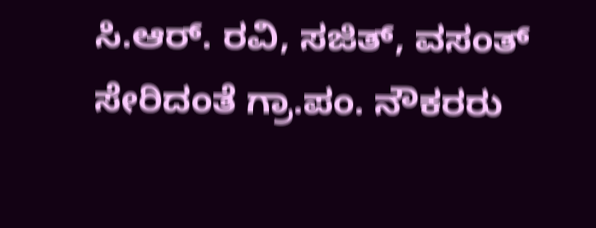ಸಿ.ಆರ್. ರವಿ, ಸಜಿತ್, ವಸಂತ್ ಸೇರಿದಂತೆ ಗ್ರಾ.ಪಂ. ನೌಕರರು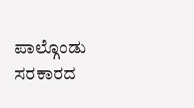ಪಾಲ್ಗೊಂಡು ಸರಕಾರದ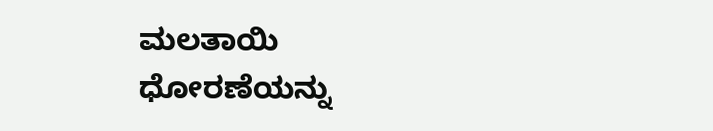ಮಲತಾಯಿ ಧೋರಣೆಯನ್ನು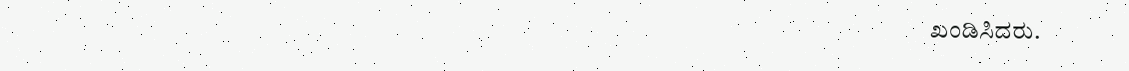ಖಂಡಿಸಿದರು.